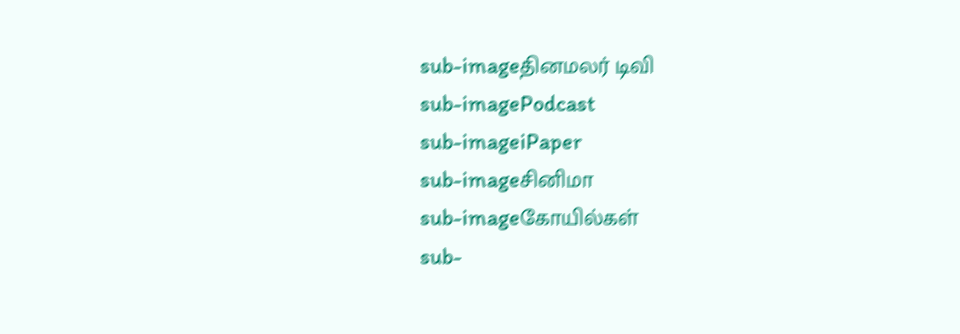sub-imageதினமலர் டிவி
sub-imagePodcast
sub-imageiPaper
sub-imageசினிமா
sub-imageகோயில்கள்
sub-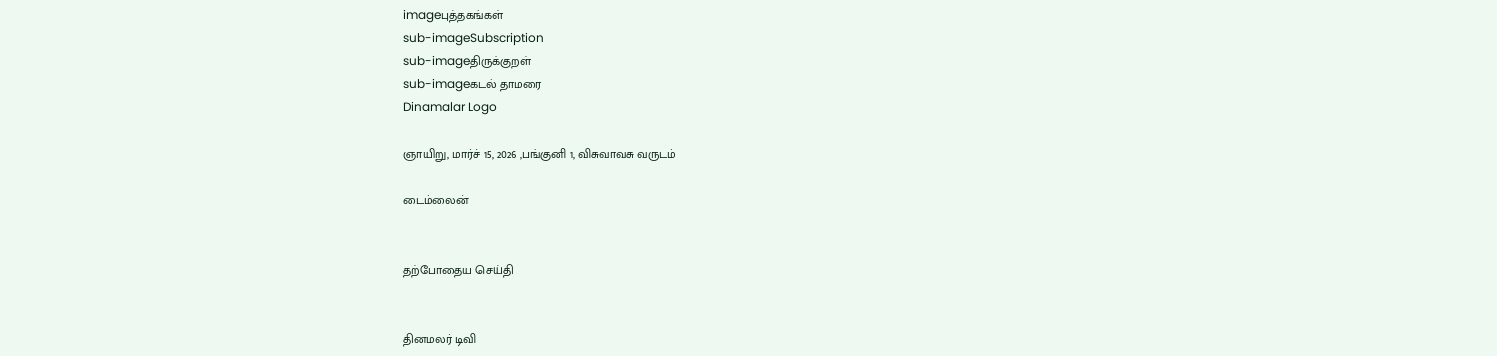imageபுத்தகங்கள்
sub-imageSubscription
sub-imageதிருக்குறள்
sub-imageகடல் தாமரை
Dinamalar Logo

ஞாயிறு, மார்ச் 15, 2026 ,பங்குனி 1, விசுவாவசு வருடம்

டைம்லைன்


தற்போதைய செய்தி


தினமலர் டிவி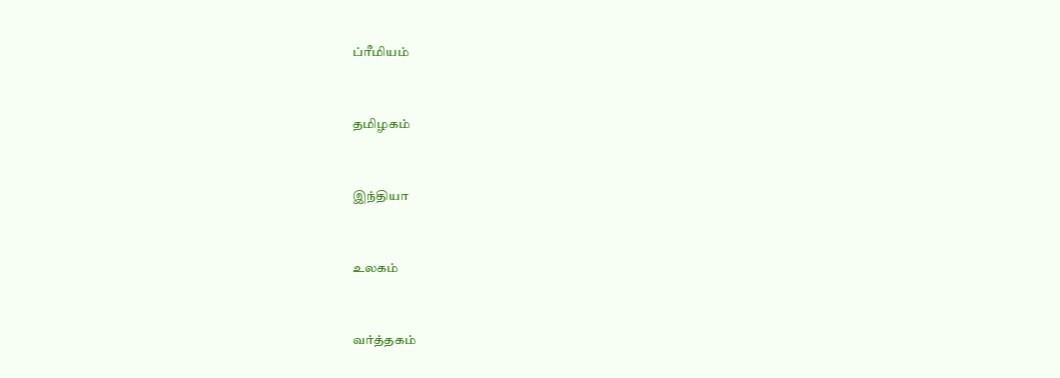ப்ரீமியம்


தமிழகம்


இந்தியா


உலகம்


வர்த்தகம்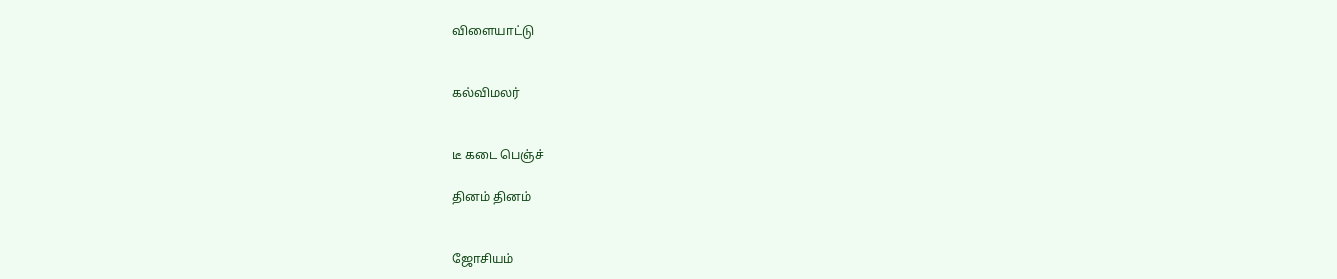விளையாட்டு


கல்விமலர்


டீ கடை பெஞ்ச்

தினம் தினம்


ஜோசியம்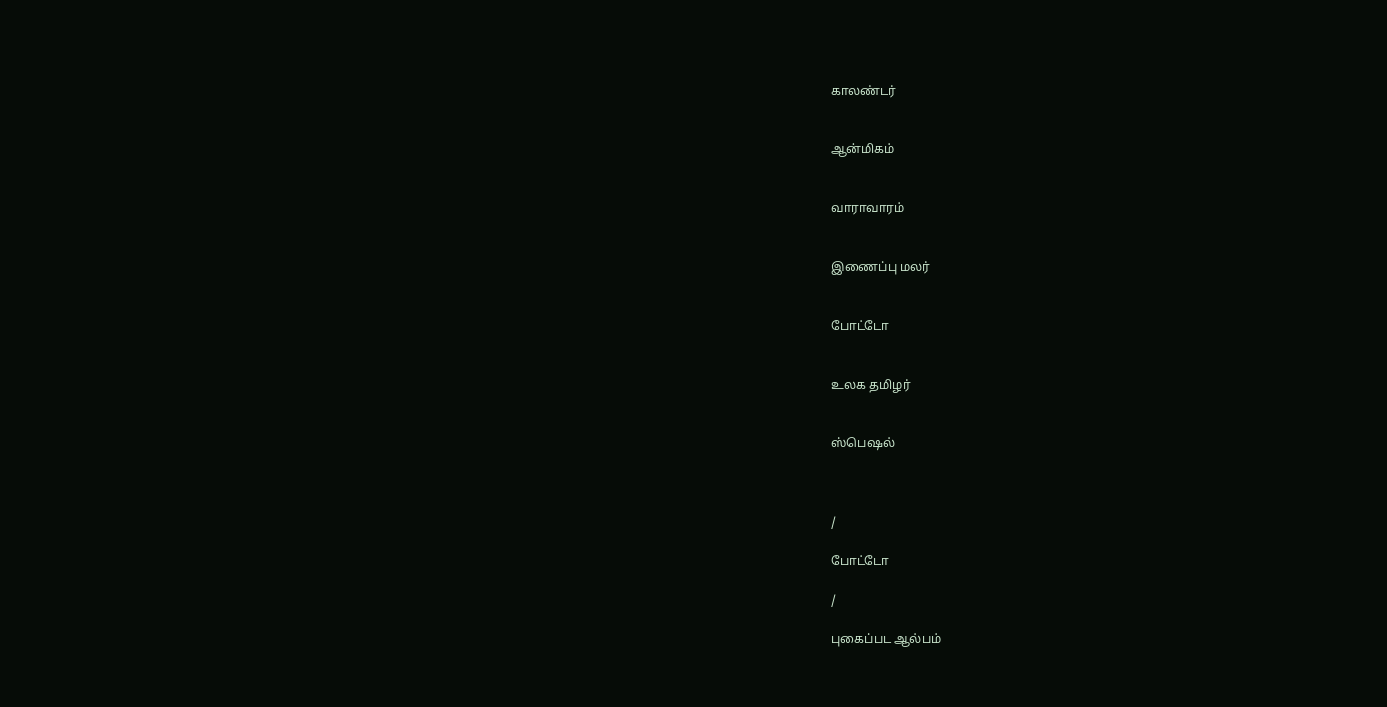காலண்டர்


ஆன்மிகம்


வாராவாரம்


இணைப்பு மலர்


போட்டோ


உலக தமிழர்


ஸ்பெஷல்



/

போட்டோ

/

புகைப்பட ஆல்பம்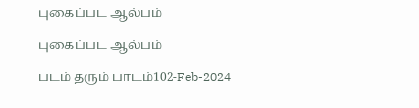புகைப்பட ஆல்பம்

புகைப்பட ஆல்பம்

படம் தரும் பாடம்102-Feb-2024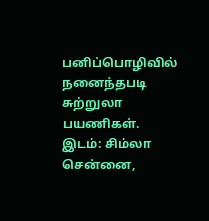பனிப்பொழிவில் நனைந்தபடி சுற்றுலா பயணிகள். இடம்: சிம்லா
சென்னை,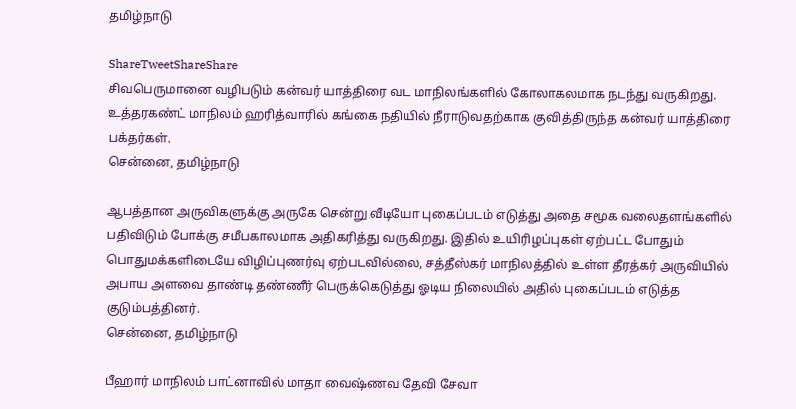தமிழ்நாடு

ShareTweetShareShare
சிவபெருமானை வழிபடும் கன்வர் யாத்திரை வட மாநிலங்களில் கோலாகலமாக நடந்து வருகிறது. உத்தரகண்ட் மாநிலம் ஹரித்வாரில் கங்கை நதியில் நீராடுவதற்காக குவித்திருந்த கன்வர் யாத்திரை பக்தர்கள்.
சென்னை, தமிழ்நாடு

ஆபத்தான அருவிகளுக்கு அருகே சென்று வீடியோ புகைப்படம் எடுத்து அதை சமூக வலைதளங்களில் பதிவிடும் போக்கு சமீபகாலமாக அதிகரித்து வருகிறது. இதில் உயிரிழப்புகள் ஏற்பட்ட போதும் பொதுமக்களிடையே விழிப்புணர்வு ஏற்படவில்லை, சத்தீஸ்கர் மாநிலத்தில் உள்ள தீரத்கர் அருவியில் அபாய அளவை தாண்டி தண்ணீர் பெருக்கெடுத்து ஓடிய நிலையில் அதில் புகைப்படம் எடுத்த குடும்பத்தினர்.
சென்னை, தமிழ்நாடு

பீஹார் மாநிலம் பாட்னாவில் மாதா வைஷ்ணவ தேவி சேவா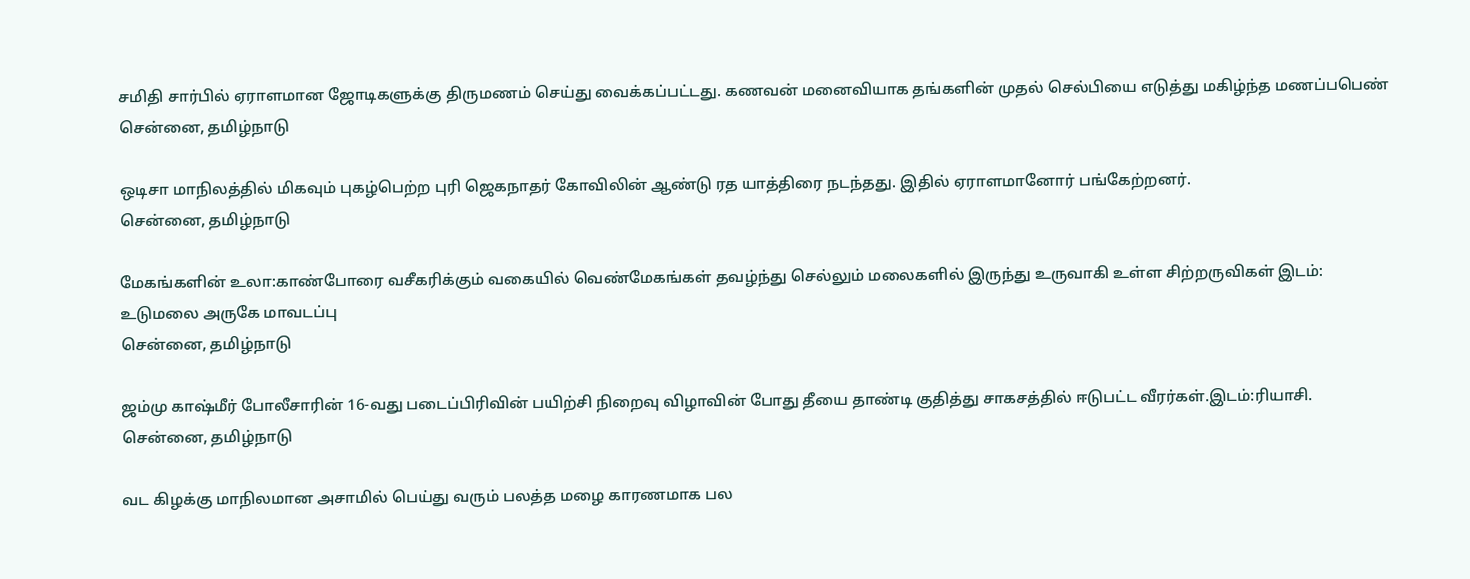சமிதி சார்பில் ஏராளமான ஜோடிகளுக்கு திருமணம் செய்து வைக்கப்பட்டது. கணவன் மனைவியாக தங்களின் முதல் செல்பியை எடுத்து மகிழ்ந்த மணப்பபெண்
சென்னை, தமிழ்நாடு

ஒடிசா மாநிலத்தில் மிகவும் புகழ்பெற்ற புரி ஜெகநாதர் கோவிலின் ஆண்டு ரத யாத்திரை நடந்தது. இதில் ஏராளமானோர் பங்கேற்றனர்.
சென்னை, தமிழ்நாடு

மேகங்களின் உலா:காண்போரை வசீகரிக்கும் வகையில் வெண்மேகங்கள் தவழ்ந்து செல்லும் மலைகளில் இருந்து உருவாகி உள்ள சிற்றருவிகள் இடம்: உடுமலை அருகே மாவடப்பு
சென்னை, தமிழ்நாடு

ஜம்மு காஷ்மீர் போலீசாரின் 16-வது படைப்பிரிவின் பயிற்சி நிறைவு விழாவின் போது தீயை தாண்டி குதித்து சாகசத்தில் ஈடுபட்ட வீரர்கள்.இடம்:ரியாசி.
சென்னை, தமிழ்நாடு

வட கிழக்கு மாநிலமான அசாமில் பெய்து வரும் பலத்த மழை காரணமாக பல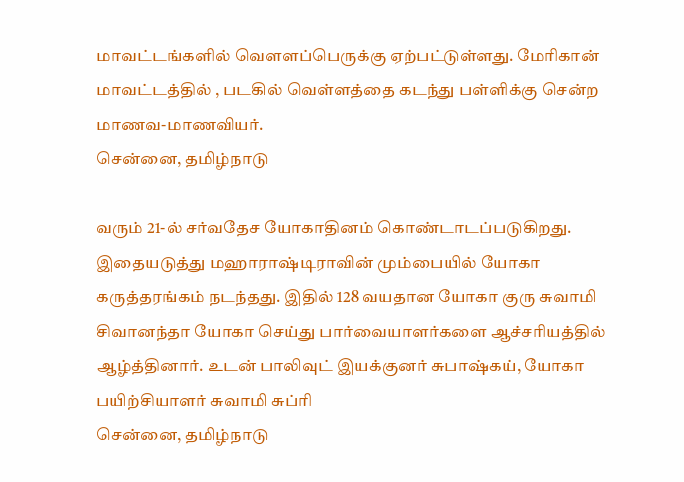மாவட்டங்களில் வெளளப்பெருக்கு ஏற்பட்டுள்ளது. மேரிகான் மாவட்டத்தில் , படகில் வெள்ளத்தை கடந்து பள்ளிக்கு சென்ற மாணவ-மாணவியர்.
சென்னை, தமிழ்நாடு

வரும் 21-ல் சர்வதேச யோகாதினம் கொண்டாடப்படுகிறது. இதையடுத்து மஹாராஷ்டிராவின் மும்பையில் யோகா கருத்தரங்கம் நடந்தது. இதில் 128 வயதான யோகா குரு சுவாமி சிவானந்தா யோகா செய்து பார்வையாளர்களை ஆச்சரியத்தில் ஆழ்த்தினார். உடன் பாலிவுட் இயக்குனர் சுபாஷ்கய், யோகா பயிற்சியாளர் சுவாமி சுப்ரி
சென்னை, தமிழ்நாடு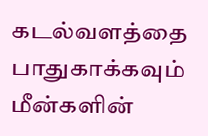கடல்வளத்தை பாதுகாக்கவும் மீன்களின்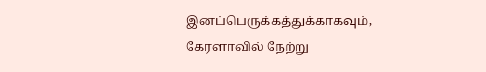இனப்பெருக்கத்துக்காகவும், கேரளாவில் நேற்று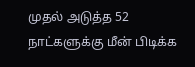முதல் அடுத்த 52 நாட்களுக்கு மீன் பிடிக்க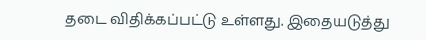தடை விதிக்கப்பட்டு உள்ளது. இதையடுத்து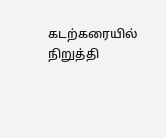கடற்கரையில் நிறுத்தி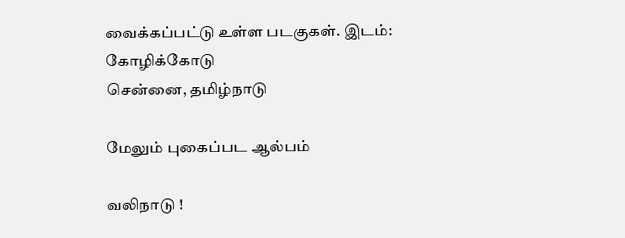வைக்கப்பட்டு உள்ள படகுகள். இடம்: கோழிக்கோடு
சென்னை, தமிழ்நாடு

மேலும் புகைப்பட ஆல்பம்

வலிநாடு !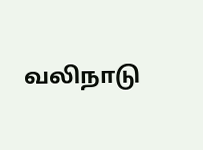வலிநாடு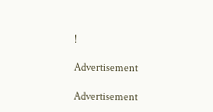!

Advertisement

Advertisement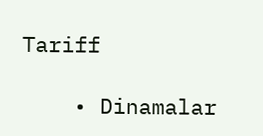Tariff

    • Dinamalar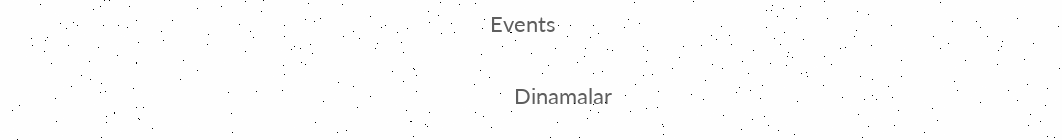Events


    Dinamalar